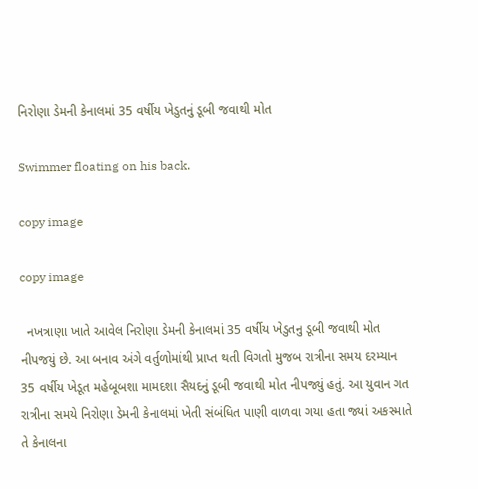નિરોણા ડેમની કેનાલમાં 35 વર્ષીય ખેડુતનું ડૂબી જવાથી મોત

Swimmer floating on his back.

copy image

copy image

  નખત્રાણા ખાતે આવેલ નિરોણા ડેમની કેનાલમાં 35 વર્ષીય ખેડુતનુ ડૂબી જવાથી મોત નીપજયું છે. આ બનાવ અંગે વર્તુળોમાંથી પ્રાપ્ત થતી વિગતો મુજબ રાત્રીના સમય દરમ્યાન 35 વર્ષીય ખેડૂત મહેબૂબશા મામદશા સૈયદનું ડૂબી જવાથી મોત નીપજ્યું હતું. આ યુવાન ગત રાત્રીના સમયે નિરોણા ડેમની કેનાલમાં ખેતી સંબંધિત પાણી વાળવા ગયા હતા જ્યાં અકસ્માતે તે કેનાલના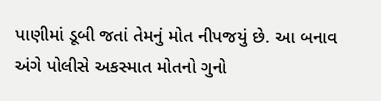પાણીમાં ડૂબી જતાં તેમનું મોત નીપજયું છે. આ બનાવ અંગે પોલીસે અકસ્માત મોતનો ગુનો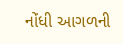નોંધી આગળની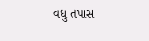વધુ તપાસ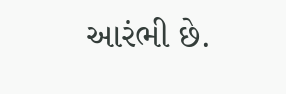આરંભી છે.